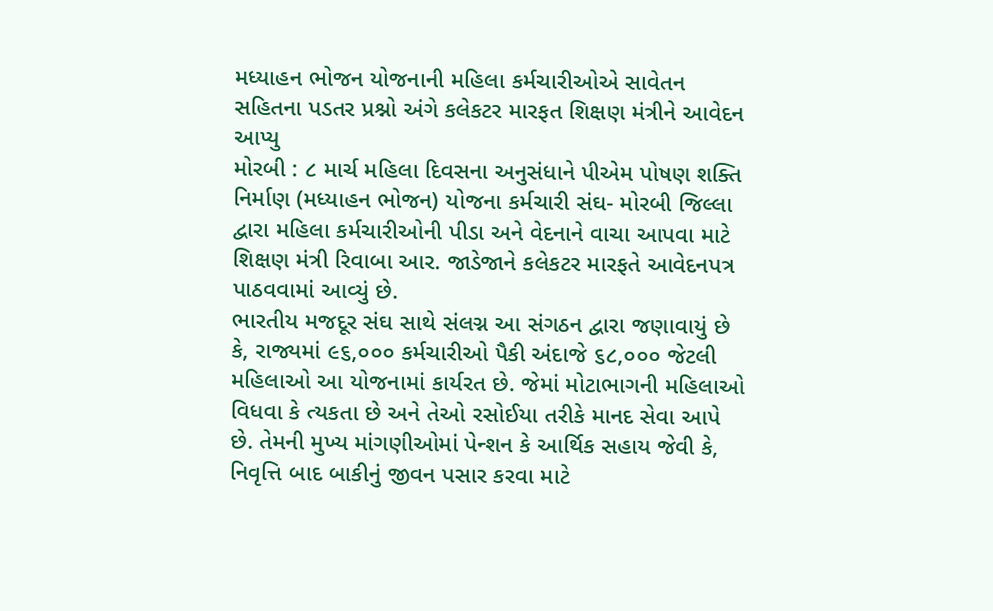મધ્યાહન ભોજન યોજનાની મહિલા કર્મચારીઓએ સાવેતન સહિતના પડતર પ્રશ્નો અંગે કલેકટર મારફત શિક્ષણ મંત્રીને આવેદન આપ્યુ
મોરબી : ૮ માર્ચ મહિલા દિવસના અનુસંધાને પીએમ પોષણ શક્તિ નિર્માણ (મધ્યાહન ભોજન) યોજના કર્મચારી સંઘ- મોરબી જિલ્લા દ્વારા મહિલા કર્મચારીઓની પીડા અને વેદનાને વાચા આપવા માટે શિક્ષણ મંત્રી રિવાબા આર. જાડેજાને કલેકટર મારફતે આવેદનપત્ર પાઠવવામાં આવ્યું છે.
ભારતીય મજદૂર સંઘ સાથે સંલગ્ન આ સંગઠન દ્વારા જણાવાયું છે કે, રાજ્યમાં ૯૬,૦૦૦ કર્મચારીઓ પૈકી અંદાજે ૬૮,૦૦૦ જેટલી મહિલાઓ આ યોજનામાં કાર્યરત છે. જેમાં મોટાભાગની મહિલાઓ વિધવા કે ત્યકતા છે અને તેઓ રસોઈયા તરીકે માનદ સેવા આપે છે. તેમની મુખ્ય માંગણીઓમાં પેન્શન કે આર્થિક સહાય જેવી કે, નિવૃત્તિ બાદ બાકીનું જીવન પસાર કરવા માટે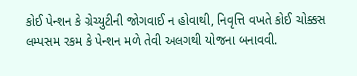કોઈ પેન્શન કે ગ્રેચ્યુટીની જોગવાઈ ન હોવાથી, નિવૃત્તિ વખતે કોઈ ચોક્કસ લમ્પસમ રકમ કે પેન્શન મળે તેવી અલગથી યોજના બનાવવી.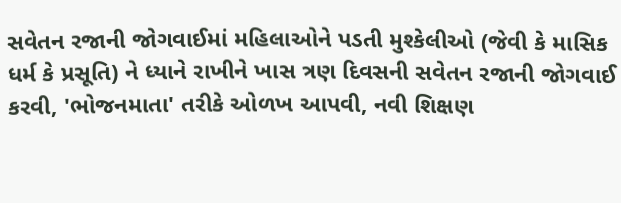સવેતન રજાની જોગવાઈમાં મહિલાઓને પડતી મુશ્કેલીઓ (જેવી કે માસિક ધર્મ કે પ્રસૂતિ) ને ધ્યાને રાખીને ખાસ ત્રણ દિવસની સવેતન રજાની જોગવાઈ કરવી, 'ભોજનમાતા' તરીકે ઓળખ આપવી, નવી શિક્ષણ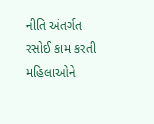નીતિ અંતર્ગત રસોઈ કામ કરતી મહિલાઓને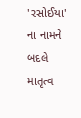'રસોઈયા' ના નામને બદલે માતૃત્વ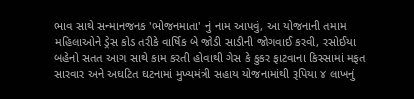ભાવ સાથે સન્માનજનક 'ભોજનમાતા' નું નામ આપવું, આ યોજનાની તમામ મહિલાઓને ડ્રેસ કોડ તરીકે વાર્ષિક બે જોડી સાડીની જોગવાઈ કરવી, રસોઈયા બહેનો સતત આગ સાથે કામ કરતી હોવાથી ગેસ કે કુકર ફાટવાના કિસ્સામાં મફત સારવાર અને અઘટિત ઘટનામાં મુખ્યમંત્રી સહાય યોજનામાંથી રૂપિયા ૪ લાખનું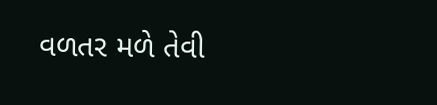વળતર મળે તેવી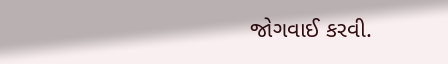જોગવાઈ કરવી.